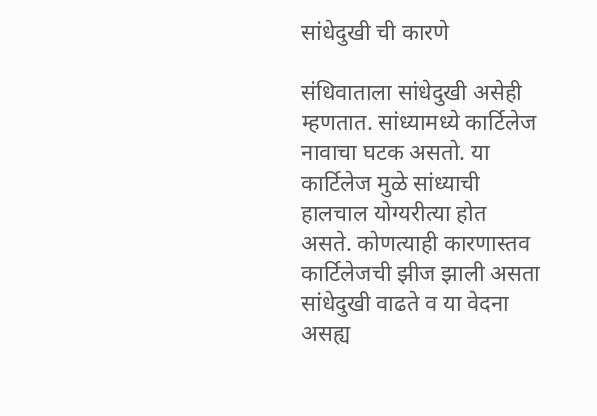सांधेदुखी ची कारणे

संधिवाताला सांधेदुखी असेही म्हणतात. सांध्यामध्ये कार्टिलेज नावाचा घटक असतो. या कार्टिलेज मुळे सांध्याची हालचाल योग्यरीत्या होत असते. कोणत्याही कारणास्तव कार्टिलेजची झीज झाली असता सांधेदुखी वाढते व या वेदना असह्य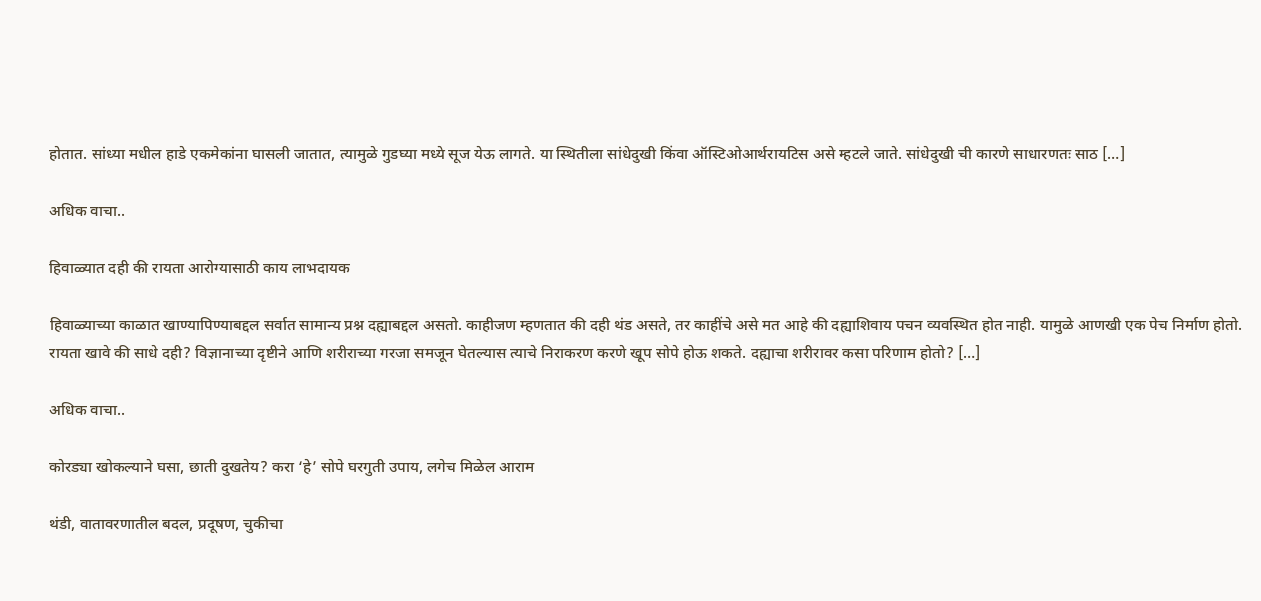होतात. सांध्या मधील हाडे एकमेकांना घासली जातात, त्यामुळे गुडघ्या मध्ये सूज येऊ लागते. या स्थितीला सांधेदुखी किंवा ऑस्टिओआर्थरायटिस असे म्हटले जाते. सांधेदुखी ची कारणे साधारणतः साठ […]

अधिक वाचा..

हिवाळ्यात दही की रायता आरोग्यासाठी काय लाभदायक

हिवाळ्याच्या काळात खाण्यापिण्याबद्दल सर्वात सामान्य प्रश्न दह्याबद्दल असतो. काहीजण म्हणतात की दही थंड असते, तर काहींचे असे मत आहे की दह्याशिवाय पचन व्यवस्थित होत नाही. यामुळे आणखी एक पेच निर्माण होतो. रायता खावे की साधे दही? विज्ञानाच्या दृष्टीने आणि शरीराच्या गरजा समजून घेतल्यास त्याचे निराकरण करणे खूप सोपे होऊ शकते. दह्याचा शरीरावर कसा परिणाम होतो? […]

अधिक वाचा..

कोरड्या खोकल्याने घसा, छाती दुखतेय? करा ‘हे’ सोपे घरगुती उपाय, लगेच मिळेल आराम

थंडी, वातावरणातील बदल, प्रदूषण, चुकीचा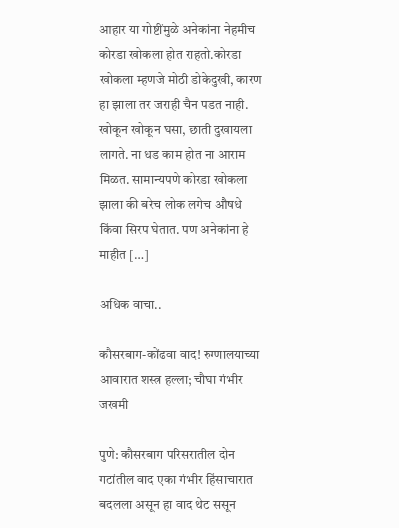आहार या गोष्टींमुळे अनेकांना नेहमीच कोरडा खोकला होत राहतो.कोरडा खोकला म्हणजे मोठी डोकेदुखी, कारण हा झाला तर जराही चैन पडत नाही. खोकून खोकून घसा, छाती दुखायला लागते. ना धड काम होत ना आराम मिळत. सामान्यपणे कोरडा खोकला झाला की बरेच लोक लगेच औषधे किंवा सिरप घेतात. पण अनेकांना हे माहीत […]

अधिक वाचा..

कौसरबाग-कोंढवा वाद! रुग्णालयाच्या आवारात शस्त्र हल्ला; चौघा गंभीर जखमी

पुणे: कौसरबाग परिसरातील दोन गटांतील वाद एका गंभीर हिंसाचारात बदलला असून हा वाद थेट ससून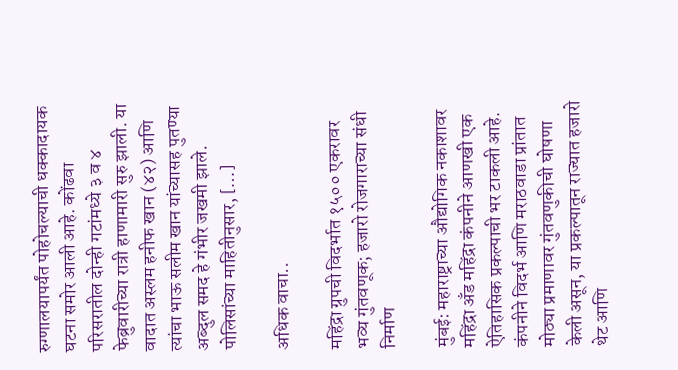रुग्णालयापर्यंत पोहोचल्याची धक्कादायक घटना समोर आली आहे. कोंढवा परिसरातील दोन्ही गटांमध्ये ३ व ४ फेब्रुवारीच्या रात्री हाणामारी सुरु झाली. या वादात अस्लम हनीफ खान (४२) आणि त्यांचा भाऊ सलीम खान यांच्यासह पुतण्या अब्दुल समद हे गंभीर जखमी झाले. पोलिसांच्या माहितीनुसार, […]

अधिक वाचा..

महिंद्रा ग्रुपची विदर्भात १५०० एकरावर भव्य गुंतवणूक; हजारो रोजगाराच्या संधी निर्माण

मुंबई: महाराष्ट्राच्या औद्योगिक नकाशावर महिंद्रा अँड महिंद्रा कंपनीने आणखी एक ऐतिहासिक प्रकल्पाची भर टाकली आहे. कंपनीने विदर्भ आणि मराठवाडा प्रांतात मोठ्या प्रमाणावर गुंतवणुकीची घोषणा केली असून, या प्रकल्पातून राज्यात हजारो थेट आणि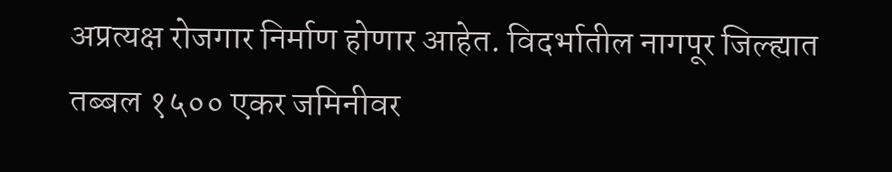अप्रत्यक्ष रोजगार निर्माण होणार आहेत. विदर्भातील नागपूर जिल्ह्यात तब्बल १५०० एकर जमिनीवर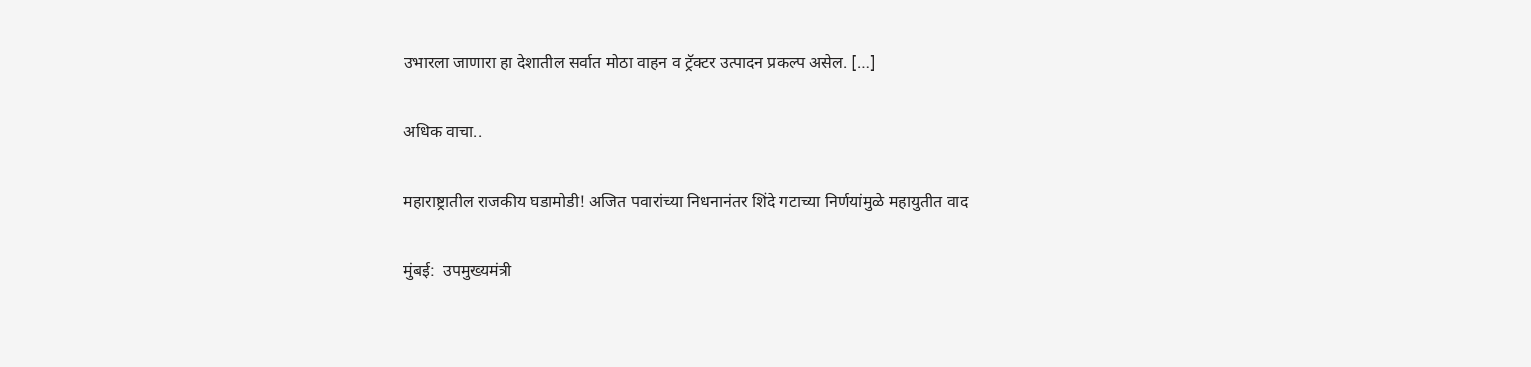उभारला जाणारा हा देशातील सर्वात मोठा वाहन व ट्रॅक्टर उत्पादन प्रकल्प असेल. […]

अधिक वाचा..

महाराष्ट्रातील राजकीय घडामोडी! अजित पवारांच्या निधनानंतर शिंदे गटाच्या निर्णयांमुळे महायुतीत वाद

मुंबई:  उपमुख्यमंत्री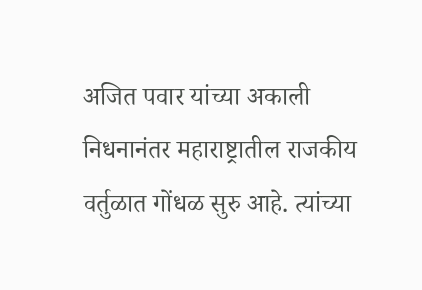अजित पवार यांच्या अकाली निधनानंतर महाराष्ट्रातील राजकीय वर्तुळात गोंधळ सुरु आहे. त्यांच्या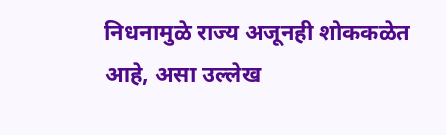निधनामुळे राज्य अजूनही शोककळेत आहे, असा उल्लेख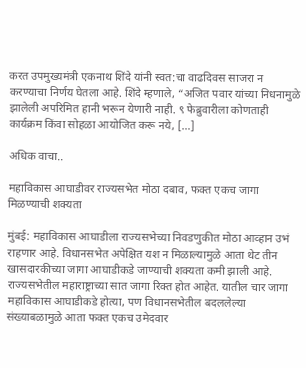करत उपमुख्यमंत्री एकनाथ शिंदे यांनी स्वत:चा वाढदिवस साजरा न करण्याचा निर्णय घेतला आहे. शिंदे म्हणाले, “अजित पवार यांच्या निधनामुळे झालेली अपरिमित हानी भरून येणारी नाही. ९ फेब्रुवारीला कोणताही कार्यक्रम किंवा सोहळा आयोजित करू नये, […]

अधिक वाचा..

महाविकास आघाडीवर राज्यसभेत मोठा दबाव, फक्त एकच जागा मिळण्याची शक्यता

मुंबई: महाविकास आघाडीला राज्यसभेच्या निवडणुकीत मोठा आव्हान उभं राहणार आहे. विधानसभेत अपेक्षित यश न मिळाल्यामुळे आता थेट तीन खासदारकीच्या जागा आघाडीकडे जाण्याची शक्यता कमी झाली आहे. राज्यसभेतील महाराष्ट्राच्या सात जागा रिक्त होत आहेत. यातील चार जागा महाविकास आघाडीकडे होत्या, पण विधानसभेतील बदललेल्या संख्याबळामुळे आता फक्त एकच उमेदवार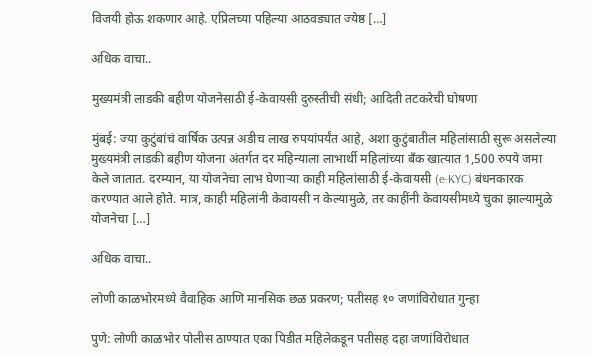विजयी होऊ शकणार आहे. एप्रिलच्या पहिल्या आठवड्यात ज्येष्ठ […]

अधिक वाचा..

मुख्यमंत्री लाडकी बहीण योजनेसाठी ई-केवायसी दुरुस्तीची संधी; आदिती तटकरेची घोषणा

मुंबई: ज्या कुटुंबांचं वार्षिक उत्पन्न अडीच लाख रुपयांपर्यंत आहे, अशा कुटुंबातील महिलांसाठी सुरू असलेल्या मुख्यमंत्री लाडकी बहीण योजना अंतर्गत दर महिन्याला लाभार्थी महिलांच्या बँक खात्यात 1,500 रुपये जमा केले जातात. दरम्यान, या योजनेचा लाभ घेणाऱ्या काही महिलांसाठी ई-केवायसी (e-KYC) बंधनकारक करण्यात आले होते. मात्र, काही महिलांनी केवायसी न केल्यामुळे, तर काहींनी केवायसीमध्ये चुका झाल्यामुळे योजनेचा […]

अधिक वाचा..

लोणी काळभोरमध्ये वैवाहिक आणि मानसिक छळ प्रकरण; पतीसह १० जणांविरोधात गुन्हा

पुणे: लोणी काळभोर पोलीस ठाण्यात एका पिडीत महिलेकडून पतीसह दहा जणांविरोधात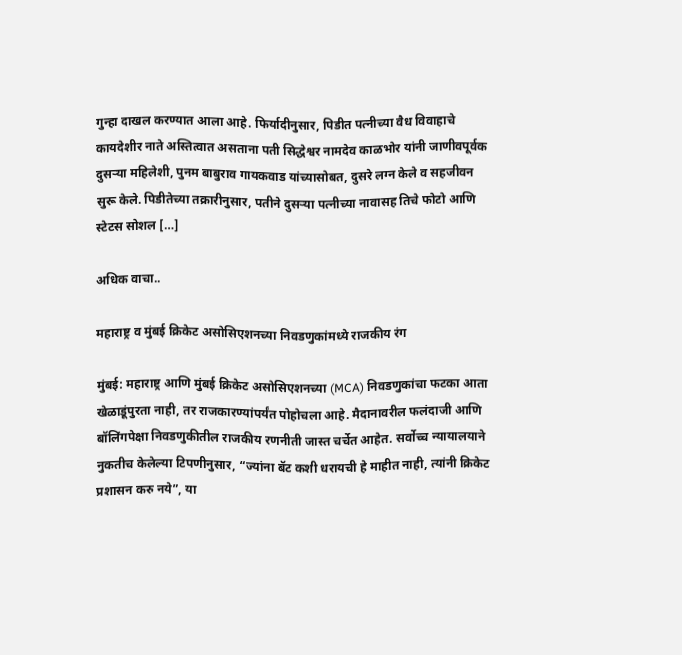गुन्हा दाखल करण्यात आला आहे. फिर्यादीनुसार, पिडीत पत्नीच्या वैध विवाहाचे कायदेशीर नाते अस्तित्वात असताना पती सिद्धेश्वर नामदेव काळभोर यांनी जाणीवपूर्वक दुसऱ्या महिलेशी, पुनम बाबुराव गायकवाड यांच्यासोबत, दुसरे लग्न केले व सहजीवन सुरू केले. पिडीतेच्या तक्रारीनुसार, पतीने दुसऱ्या पत्नीच्या नावासह तिचे फोटो आणि स्टेटस सोशल […]

अधिक वाचा..

महाराष्ट्र व मुंबई क्रिकेट असोसिएशनच्या निवडणुकांमध्ये राजकीय रंग

मुंबई: महाराष्ट्र आणि मुंबई क्रिकेट असोसिएशनच्या (MCA) निवडणुकांचा फटका आता खेळाडूंपुरता नाही, तर राजकारण्यांपर्यंत पोहोचला आहे. मैदानावरील फलंदाजी आणि बॉलिंगपेक्षा निवडणुकीतील राजकीय रणनीती जास्त चर्चेत आहेत. सर्वोच्च न्यायालयाने नुकतीच केलेल्या टिपणीनुसार, “ज्यांना बॅट कशी धरायची हे माहीत नाही, त्यांनी क्रिकेट प्रशासन करु नये”, या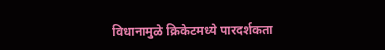विधानामुळे क्रिकेटमध्ये पारदर्शकता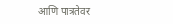आणि पात्रतेवर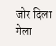जोर दिला गेला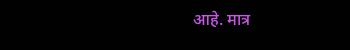आहे. मात्र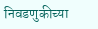निवडणुकीच्या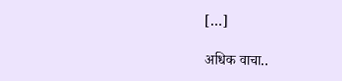[…]

अधिक वाचा..